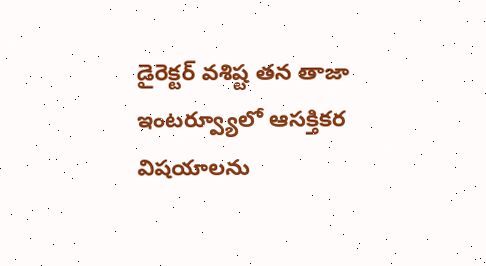డైరెక్టర్ వశిష్ట తన తాజా ఇంటర్వ్యూలో ఆసక్తికర విషయాలను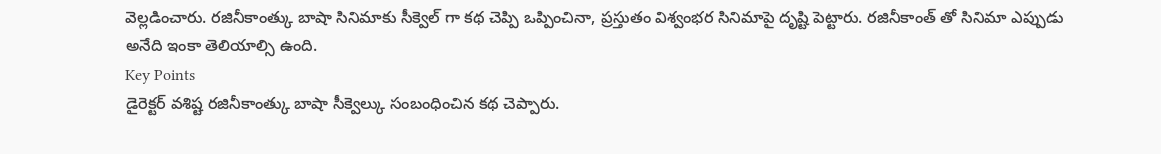వెల్లడించారు. రజినీకాంత్కు బాషా సినిమాకు సీక్వెల్ గా కథ చెప్పి ఒప్పించినా, ప్రస్తుతం విశ్వంభర సినిమాపై దృష్టి పెట్టారు. రజినీకాంత్ తో సినిమా ఎప్పుడు అనేది ఇంకా తెలియాల్సి ఉంది.
Key Points
డైరెక్టర్ వశిష్ట రజినీకాంత్కు బాషా సీక్వెల్కు సంబంధించిన కథ చెప్పారు.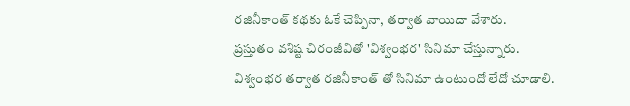రజినీకాంత్ కథకు ఓకే చెప్పినా, తర్వాత వాయిదా వేశారు.
ప్రస్తుతం వశిష్ట చిరంజీవితో 'విశ్వంభర' సినిమా చేస్తున్నారు.
విశ్వంభర తర్వాత రజినీకాంత్ తో సినిమా ఉంటుందో లేదో చూడాలి.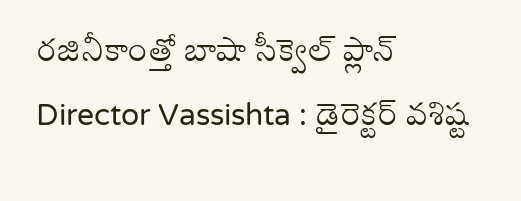రజినీకాంత్తో బాషా సీక్వెల్ ప్లాన్
Director Vassishta : డైరెక్టర్ వశిష్ట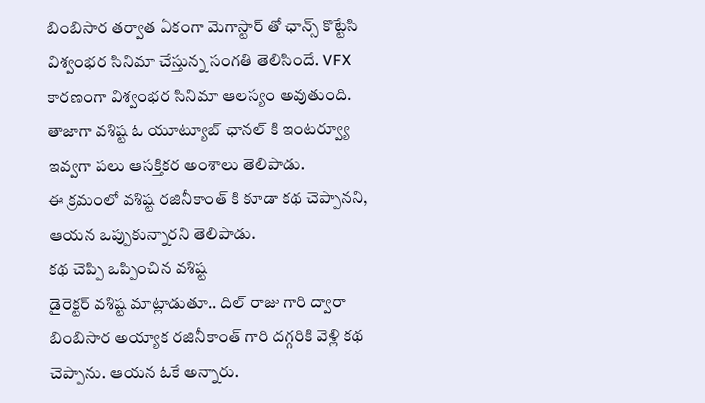బింబిసార తర్వాత ఏకంగా మెగాస్టార్ తో ఛాన్స్ కొట్టేసి విశ్వంభర సినిమా చేస్తున్న సంగతి తెలిసిందే. VFX కారణంగా విశ్వంభర సినిమా ఆలస్యం అవుతుంది. తాజాగా వశిష్ట ఓ యూట్యూబ్ ఛానల్ కి ఇంటర్వ్యూ ఇవ్వగా పలు ఆసక్తికర అంశాలు తెలిపాడు.
ఈ క్రమంలో వశిష్ట రజినీకాంత్ కి కూడా కథ చెప్పానని, ఆయన ఒప్పుకున్నారని తెలిపాడు.
కథ చెప్పి ఒప్పించిన వశిష్ట
డైరెక్టర్ వశిష్ట మాట్లాడుతూ.. దిల్ రాజు గారి ద్వారా బింబిసార అయ్యాక రజినీకాంత్ గారి దగ్గరికి వెళ్లి కథ చెప్పాను. ఆయన ఓకే అన్నారు.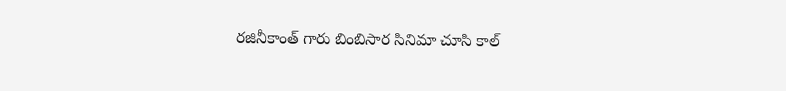రజినీకాంత్ గారు బింబిసార సినిమా చూసి కాల్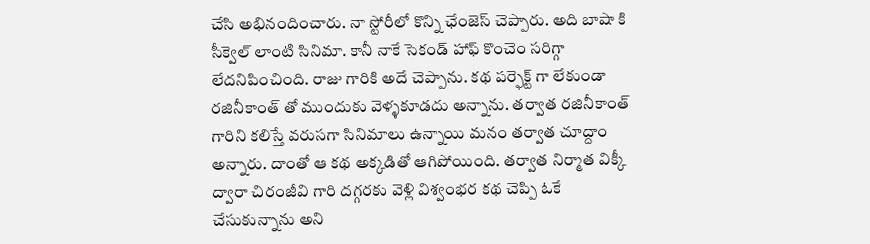చేసి అభినందించారు. నా స్టోరీలో కొన్ని ఛేంజెస్ చెప్పారు. అది బాషా కి సీక్వెల్ లాంటి సినిమా. కానీ నాకే సెకండ్ హాఫ్ కొంచెం సరిగ్గా లేదనిపించింది. రాజు గారికి అదే చెప్పాను. కథ పర్ఫెక్ట్ గా లేకుండా రజినీకాంత్ తో ముందుకు వెళ్ళకూడదు అన్నాను. తర్వాత రజినీకాంత్ గారిని కలిస్తే వరుసగా సినిమాలు ఉన్నాయి మనం తర్వాత చూద్దాం అన్నారు. దాంతో ఆ కథ అక్కడితో ఆగిపోయింది. తర్వాత నిర్మాత విక్కీ ద్వారా చిరంజీవి గారి దగ్గరకు వెళ్లి విశ్వంభర కథ చెప్పి ఓకే చేసుకున్నాను అని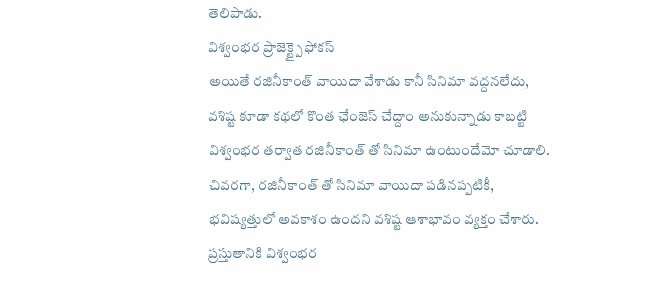తెలిపాడు.
విశ్వంభర ప్రాజెక్ట్పై ఫోకస్
అయితే రజినీకాంత్ వాయిదా వేశాడు కానీ సినిమా వద్దనలేదు, వశిష్ట కూడా కథలో కొంత ఛేంజెస్ చేద్దాం అనుకున్నాడు కాబట్టి విశ్వంభర తర్వాత రజినీకాంత్ తో సినిమా ఉంటుందేమో చూడాలి.
చివరగా, రజినీకాంత్ తో సినిమా వాయిదా పడినప్పటికీ, భవిష్యత్తులో అవకాశం ఉందని వశిష్ట ఆశాభావం వ్యక్తం చేశారు. ప్రస్తుతానికి విశ్వంభర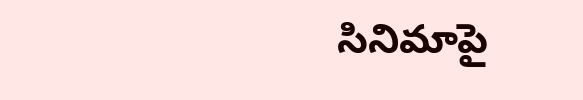సినిమాపై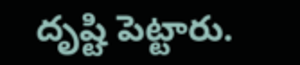దృష్టి పెట్టారు.